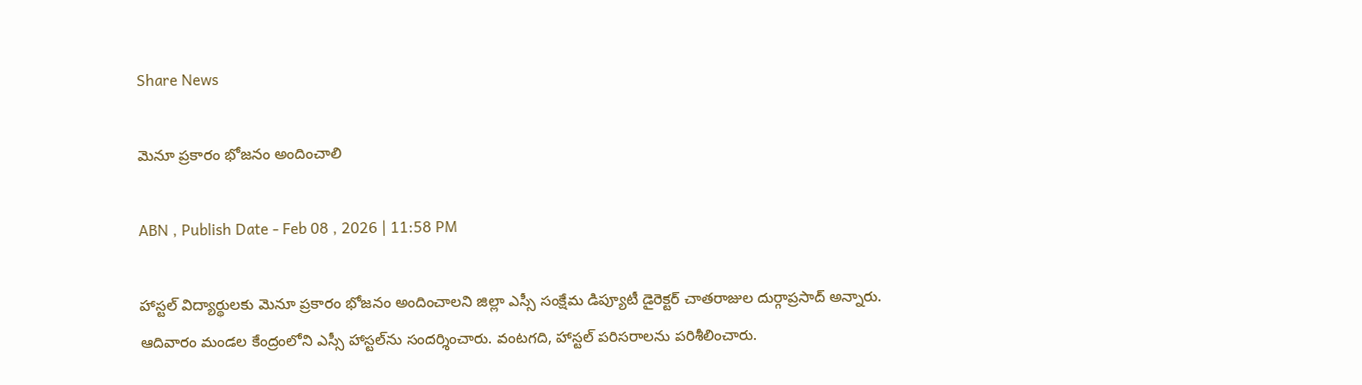Share News

మెనూ ప్రకారం భోజనం అందించాలి

ABN , Publish Date - Feb 08 , 2026 | 11:58 PM

హాస్టల్‌ విద్యార్థులకు మెనూ ప్రకారం భోజనం అందించాలని జిల్లా ఎస్సీ సంక్షేమ డిప్యూటీ డైరెక్టర్‌ చాతరాజుల దుర్గాప్రసాద్‌ అన్నారు. ఆదివారం మండల కేంద్రంలోని ఎస్సీ హాస్టల్‌ను సందర్శించారు. వంటగది, హాస్టల్‌ పరిసరాలను పరిశీలించారు.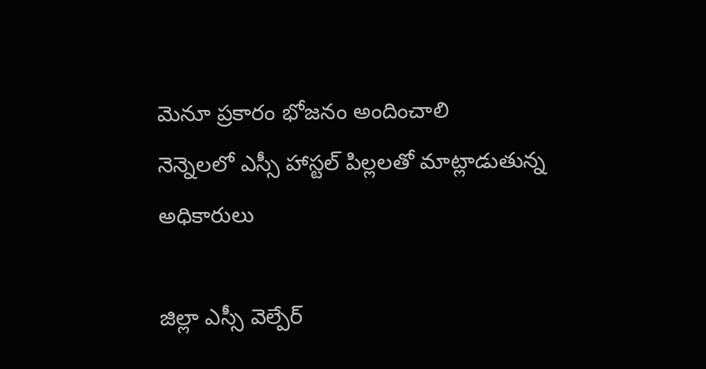మెనూ ప్రకారం భోజనం అందించాలి
నెన్నెలలో ఎస్సీ హాస్టల్‌ పిల్లలతో మాట్లాడుతున్న అధికారులు

జిల్లా ఎస్సీ వెల్పేర్‌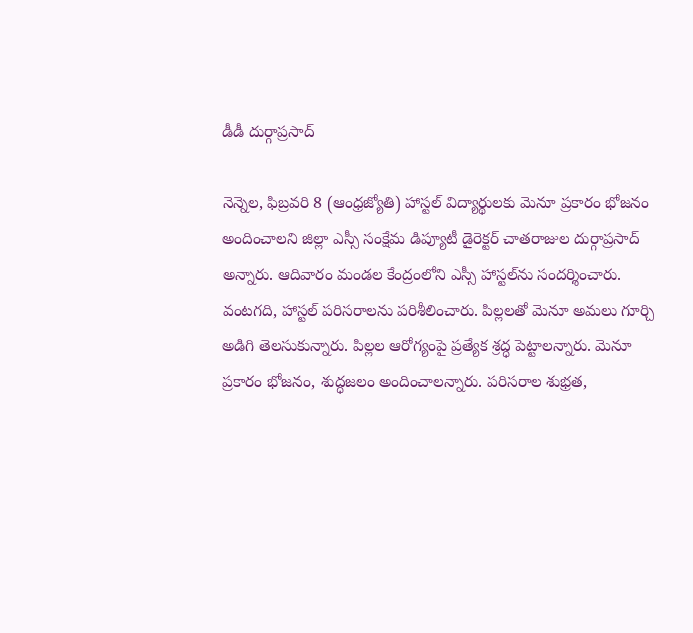డీడీ దుర్గాప్రసాద్‌

నెన్నెల, ఫిబ్రవరి 8 (ఆంధ్రజ్యోతి) హాస్టల్‌ విద్యార్థులకు మెనూ ప్రకారం భోజనం అందించాలని జిల్లా ఎస్సీ సంక్షేమ డిప్యూటీ డైరెక్టర్‌ చాతరాజుల దుర్గాప్రసాద్‌ అన్నారు. ఆదివారం మండల కేంద్రంలోని ఎస్సీ హాస్టల్‌ను సందర్శించారు. వంటగది, హాస్టల్‌ పరిసరాలను పరిశీలించారు. పిల్లలతో మెనూ అమలు గూర్చి అడిగి తెలసుకున్నారు. పిల్లల ఆరోగ్యంపై ప్రత్యేక శ్రద్ధ పెట్టాలన్నారు. మెనూ ప్రకారం భోజనం, శుద్ధజలం అందించాలన్నారు. పరిసరాల శుభ్రత,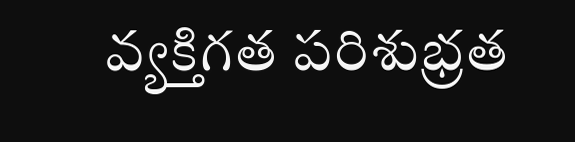వ్యక్తిగత పరిశుభ్రత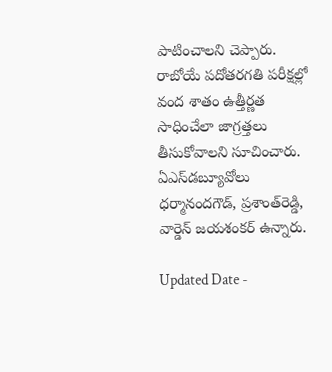పాటించాలని చెప్పారు. రాబోయే పదోతరగతి పరీక్షల్లో వంద శాతం ఉత్తీర్ణత సాధించేలా జాగ్రత్తలు తీసుకోవాలని సూచించారు. ఏఎస్‌డబ్యూవోలు ధర్మానందగౌడ్‌, ప్రశాంత్‌రెడ్డి, వార్డెన్‌ జయశంకర్‌ ఉన్నారు.

Updated Date -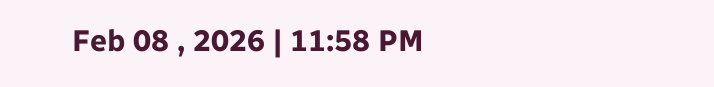Feb 08 , 2026 | 11:58 PM